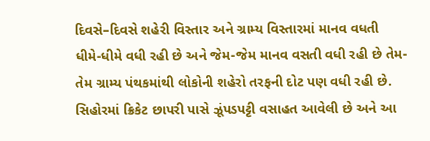દિવસે–દિવસે શહેરી વિસ્તાર અને ગ્રામ્ય વિસ્તારમાં માનવ વધતી ધીમે-ધીમે વધી રહી છે અને જેમ-જેમ માનવ વસતી વધી રહી છે તેમ-તેમ ગ્રામ્ય પંથકમાંથી લોકોની શહેરો તરફની દોટ પણ વધી રહી છે. સિહોરમાં ક્રિકેટ છાપરી પાસે ઝૂંપડપટ્ટી વસાહત આવેલી છે અને આ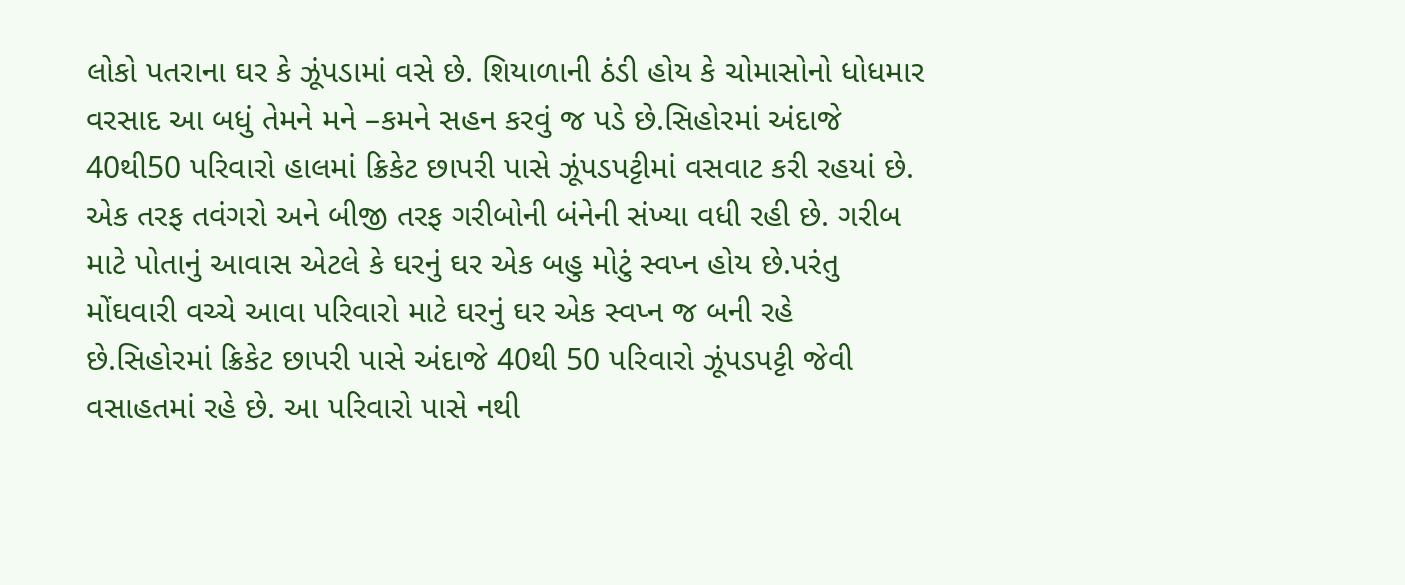લોકો પતરાના ઘર કે ઝૂંપડામાં વસે છે. શિયાળાની ઠંડી હોય કે ચોમાસોનો ધોધમાર વરસાદ આ બધું તેમને મને –કમને સહન કરવું જ પડે છે.સિહોરમાં અંદાજે 40થી50 પરિવારો હાલમાં ક્રિકેટ છાપરી પાસે ઝૂંપડપટ્ટીમાં વસવાટ કરી રહયાં છે. એક તરફ તવંગરો અને બીજી તરફ ગરીબોની બંનેની સંખ્યા વધી રહી છે. ગરીબ માટે પોતાનું આવાસ એટલે કે ઘરનું ઘર એક બહુ મોટું સ્વપ્ન હોય છે.પરંતુ મોંઘવારી વચ્ચે આવા પરિવારો માટે ઘરનું ઘર એક સ્વપ્ન જ બની રહે છે.સિહોરમાં ક્રિકેટ છાપરી પાસે અંદાજે 40થી 50 પરિવારો ઝૂંપડપટ્ટી જેવી વસાહતમાં રહે છે. આ પરિવારો પાસે નથી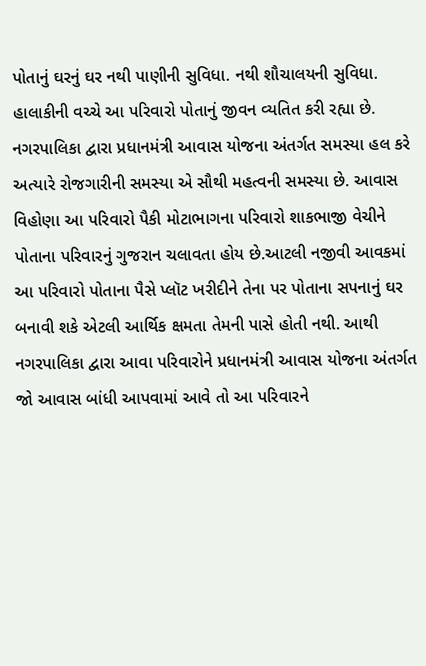પોતાનું ઘરનું ઘર નથી પાણીની સુવિધા. નથી શૌચાલયની સુવિધા. હાલાકીની વચ્ચે આ પરિવારો પોતાનું જીવન વ્યતિત કરી રહ્યા છે. નગરપાલિકા દ્વારા પ્રધાનમંત્રી આવાસ યોજના અંતર્ગત સમસ્યા હલ કરે
અત્યારે રોજગારીની સમસ્યા એ સૌથી મહત્વની સમસ્યા છે. આવાસ વિહોણા આ પરિવારો પૈકી મોટાભાગના પરિવારો શાકભાજી વેચીને પોતાના પરિવારનું ગુજરાન ચલાવતા હોય છે.આટલી નજીવી આવકમાં આ પરિવારો પોતાના પૈસે પ્લૉટ ખરીદીને તેના પર પોતાના સપનાનું ઘર બનાવી શકે એટલી આર્થિક ક્ષમતા તેમની પાસે હોતી નથી. આથી નગરપાલિકા દ્વારા આવા પરિવારોને પ્રધાનમંત્રી આવાસ યોજના અંતર્ગત જો આવાસ બાંધી આપવામાં આવે તો આ પરિવારને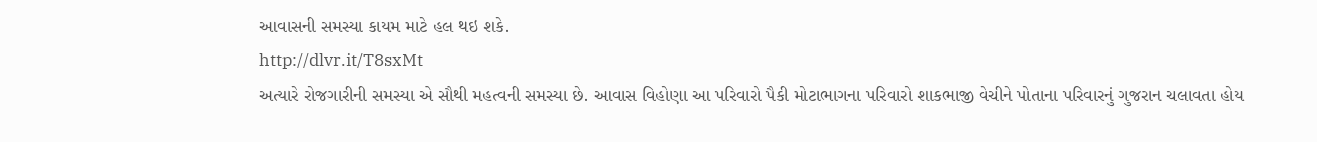આવાસની સમસ્યા કાયમ માટે હલ થઇ શકે.
http://dlvr.it/T8sxMt
અત્યારે રોજગારીની સમસ્યા એ સૌથી મહત્વની સમસ્યા છે. આવાસ વિહોણા આ પરિવારો પૈકી મોટાભાગના પરિવારો શાકભાજી વેચીને પોતાના પરિવારનું ગુજરાન ચલાવતા હોય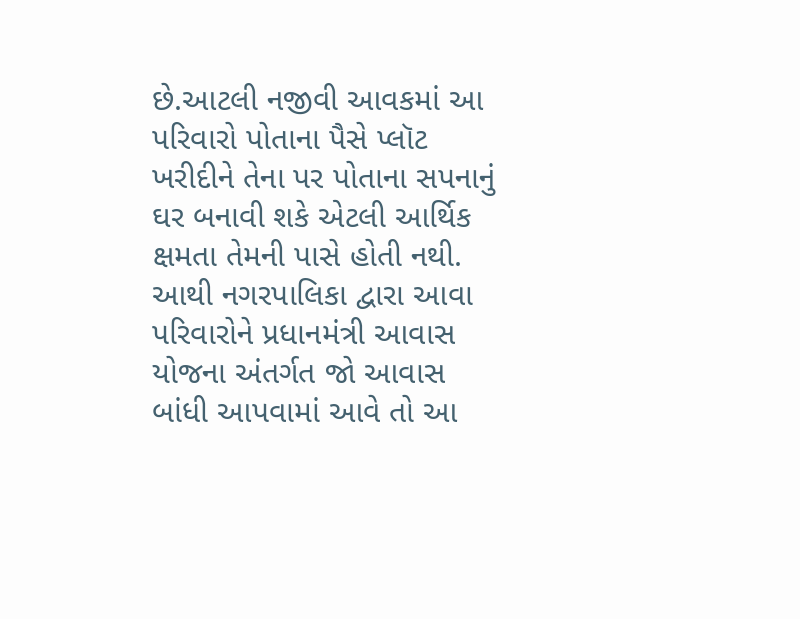છે.આટલી નજીવી આવકમાં આ પરિવારો પોતાના પૈસે પ્લૉટ ખરીદીને તેના પર પોતાના સપનાનું ઘર બનાવી શકે એટલી આર્થિક ક્ષમતા તેમની પાસે હોતી નથી. આથી નગરપાલિકા દ્વારા આવા પરિવારોને પ્રધાનમંત્રી આવાસ યોજના અંતર્ગત જો આવાસ બાંધી આપવામાં આવે તો આ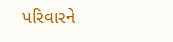પરિવારને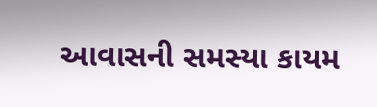આવાસની સમસ્યા કાયમ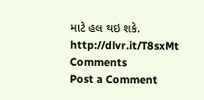માટે હલ થઇ શકે.
http://dlvr.it/T8sxMt
Comments
Post a Comment